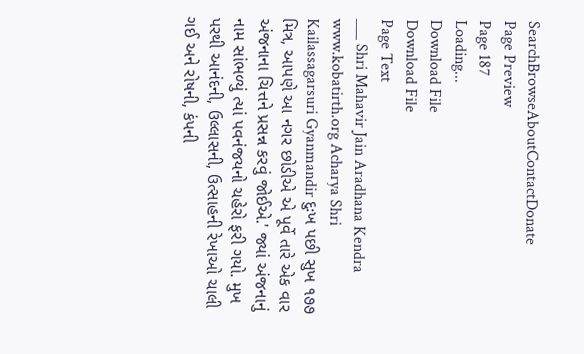SearchBrowseAboutContactDonate
Page Preview
Page 187
Loading...
Download File
Download File
Page Text
___ Shri Mahavir Jain Aradhana Kendra www.kobatirth.org Acharya Shri Kailassagarsuri Gyanmandir દુઃખ પછી સુખ ૧૭૭ મિત્ર, આપણે આ નગર છોડીએ એ પૂર્વે તારે એક વાર અંજનાના ચિત્તને પ્રસન્ન કરવું જોઈએ.' જ્યાં અંજનાનું નામ સાંભળ્યું ત્યાં પવનંજયનો ચહેરો ફરી ગયો. મુખ પરથી આનંદની, ઉલ્લાસની, ઉત્સાહની રેખાઓ ચાલી ગઈ અને રોષની, કંપની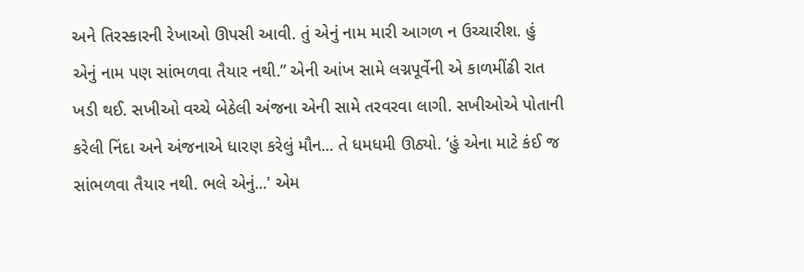અને તિરસ્કારની રેખાઓ ઊપસી આવી. તું એનું નામ મારી આગળ ન ઉચ્ચારીશ. હું એનું નામ પણ સાંભળવા તૈયાર નથી.” એની આંખ સામે લગ્નપૂર્વેની એ કાળમીંઢી રાત ખડી થઈ. સખીઓ વચ્ચે બેઠેલી અંજના એની સામે તરવરવા લાગી. સખીઓએ પોતાની કરેલી નિંદા અને અંજનાએ ધારણ કરેલું મૌન... તે ધમધમી ઊઠ્યો. ‘હું એના માટે કંઈ જ સાંભળવા તૈયાર નથી. ભલે એનું...' એમ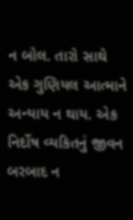ન બોલ. તારો સાથે એક ગુણિયલ આત્માને અન્યાય ન થાય. એક નિર્દોષ વ્યકિતનું જીવન બરબાદ ન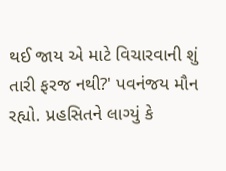થઈ જાય એ માટે વિચારવાની શું તારી ફરજ નથી?' પવનંજય મૌન રહ્યો. પ્રહસિતને લાગ્યું કે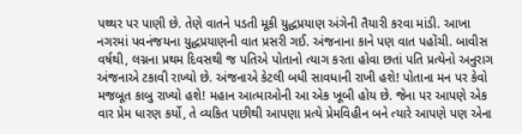પથ્થર પર પાણી છે. તેણે વાતને પડતી મૂકી યુદ્ધપ્રયાણ અંગેની તૈયારી કરવા માંડી. આખા નગરમાં પવનંજયના યુદ્ધપ્રયાણની વાત પ્રસરી ગઈ. અંજનાના કાને પણ વાત પહોંચી. બાવીસ વર્ષથી, લગ્નના પ્રથમ દિવસથી જ પતિએ પોતાનો ત્યાગ કરતા હોવા છતાં પતિ પ્રત્યેનો અનુરાગ અંજનાએ ટકાવી રાખ્યો છે. અંજનાએ કેટલી બધી સાવધાની રાખી હશે! પોતાના મન પર કેવો મજબૂત કાબુ રાખ્યો હશે! મહાન આત્માઓની આ એક ખૂબી હોય છે. જેના પર આપણે એક વાર પ્રેમ ધારણ કર્યો, તે વ્યકિત પછીથી આપણા પ્રત્યે પ્રેમવિહીન બને ત્યારે આપણે પણ એના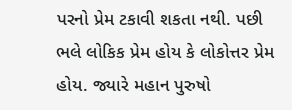પરનો પ્રેમ ટકાવી શકતા નથી. પછી ભલે લોકિક પ્રેમ હોય કે લોકોત્તર પ્રેમ હોય. જ્યારે મહાન પુરુષો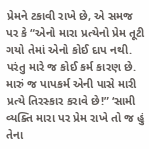પ્રેમને ટકાવી રાખે છે, એ સમજ પર કે “એનો મારા પ્રત્યેનો પ્રેમ તૂટી ગયો તેમાં એનો કોઈ દાપ નથી. પરંતુ મારે જ કોઈ કર્મ કારણ છે. મારું જ પાપકર્મ એની પાસે મારી પ્રત્યે તિરસ્કાર કરાવે છે!” ‘સામી વ્યક્તિ મારા પર પ્રેમ રાખે તો જ હું તેના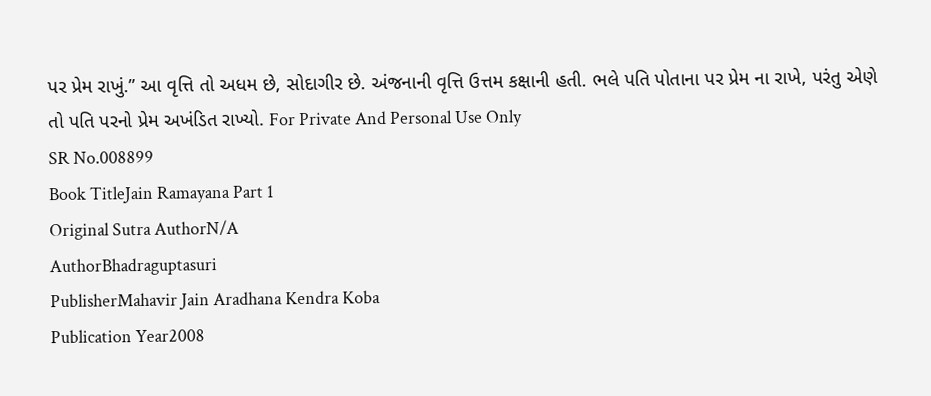પર પ્રેમ રાખું.” આ વૃત્તિ તો અધમ છે, સોદાગીર છે. અંજનાની વૃત્તિ ઉત્તમ કક્ષાની હતી. ભલે પતિ પોતાના પર પ્રેમ ના રાખે, પરંતુ એણે તો પતિ પરનો પ્રેમ અખંડિત રાખ્યો. For Private And Personal Use Only
SR No.008899
Book TitleJain Ramayana Part 1
Original Sutra AuthorN/A
AuthorBhadraguptasuri
PublisherMahavir Jain Aradhana Kendra Koba
Publication Year2008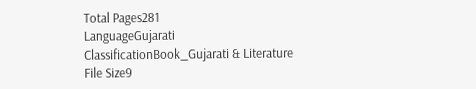Total Pages281
LanguageGujarati
ClassificationBook_Gujarati & Literature
File Size9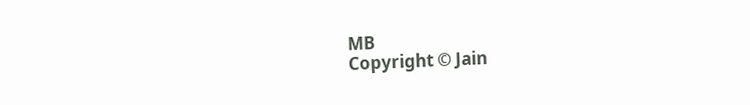MB
Copyright © Jain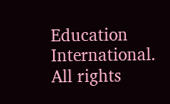Education International. All rights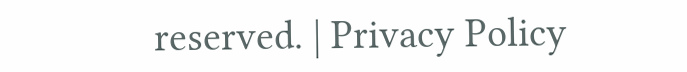reserved. | Privacy Policy